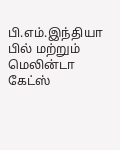பி.எம்.இந்தியா
பில் மற்றும் மெலின்டா கேட்ஸ்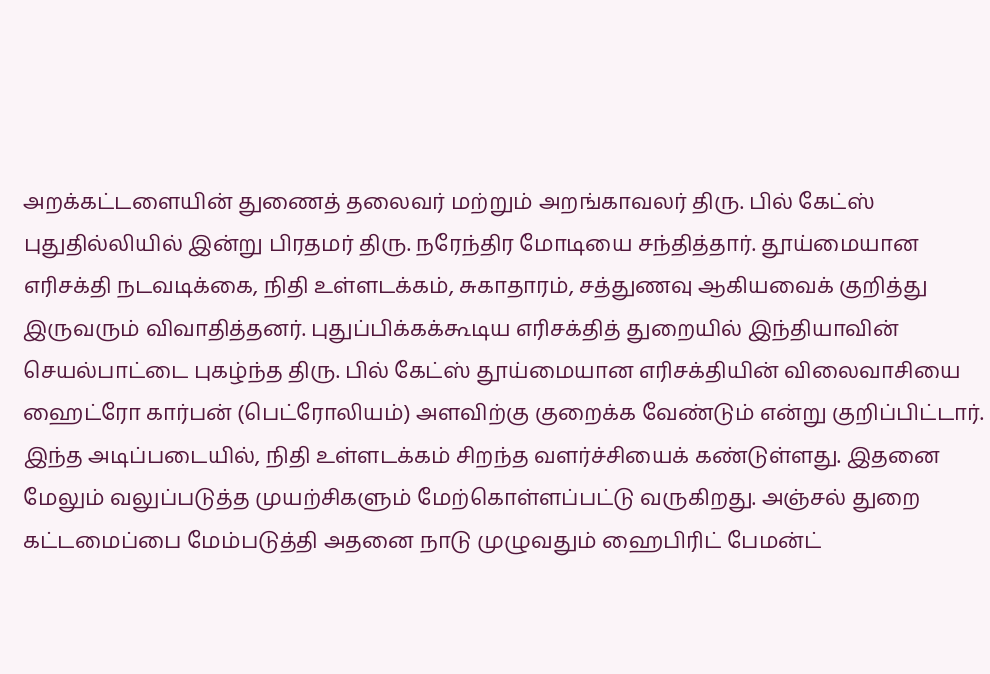அறக்கட்டளையின் துணைத் தலைவர் மற்றும் அறங்காவலர் திரு. பில் கேட்ஸ் புதுதில்லியில் இன்று பிரதமர் திரு. நரேந்திர மோடியை சந்தித்தார். தூய்மையான எரிசக்தி நடவடிக்கை, நிதி உள்ளடக்கம், சுகாதாரம், சத்துணவு ஆகியவைக் குறித்து இருவரும் விவாதித்தனர். புதுப்பிக்கக்கூடிய எரிசக்தித் துறையில் இந்தியாவின் செயல்பாட்டை புகழ்ந்த திரு. பில் கேட்ஸ் தூய்மையான எரிசக்தியின் விலைவாசியை ஹைட்ரோ கார்பன் (பெட்ரோலியம்) அளவிற்கு குறைக்க வேண்டும் என்று குறிப்பிட்டார்.
இந்த அடிப்படையில், நிதி உள்ளடக்கம் சிறந்த வளர்ச்சியைக் கண்டுள்ளது. இதனை மேலும் வலுப்படுத்த முயற்சிகளும் மேற்கொள்ளப்பட்டு வருகிறது. அஞ்சல் துறை கட்டமைப்பை மேம்படுத்தி அதனை நாடு முழுவதும் ஹைபிரிட் பேமன்ட்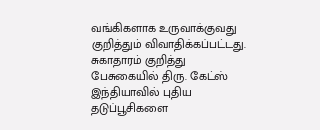வங்கிகளாக உருவாக்குவது குறித்தும் விவாதிக்கப்பட்டது.
சுகாதாரம் குறித்து பேசுகையில் திரு. கேட்ஸ் இந்தியாவில் புதிய தடுப்பூசிகளை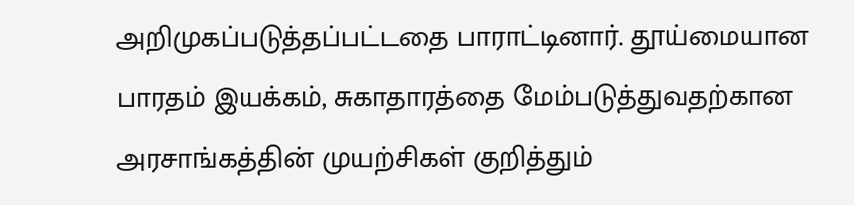அறிமுகப்படுத்தப்பட்டதை பாராட்டினார். தூய்மையான பாரதம் இயக்கம், சுகாதாரத்தை மேம்படுத்துவதற்கான அரசாங்கத்தின் முயற்சிகள் குறித்தும்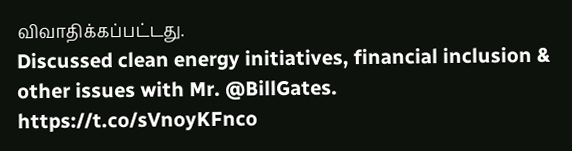விவாதிக்கப்பட்டது.
Discussed clean energy initiatives, financial inclusion & other issues with Mr. @BillGates. https://t.co/sVnoyKFnco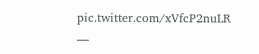pic.twitter.com/xVfcP2nuLR
—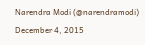Narendra Modi (@narendramodi) December 4, 2015